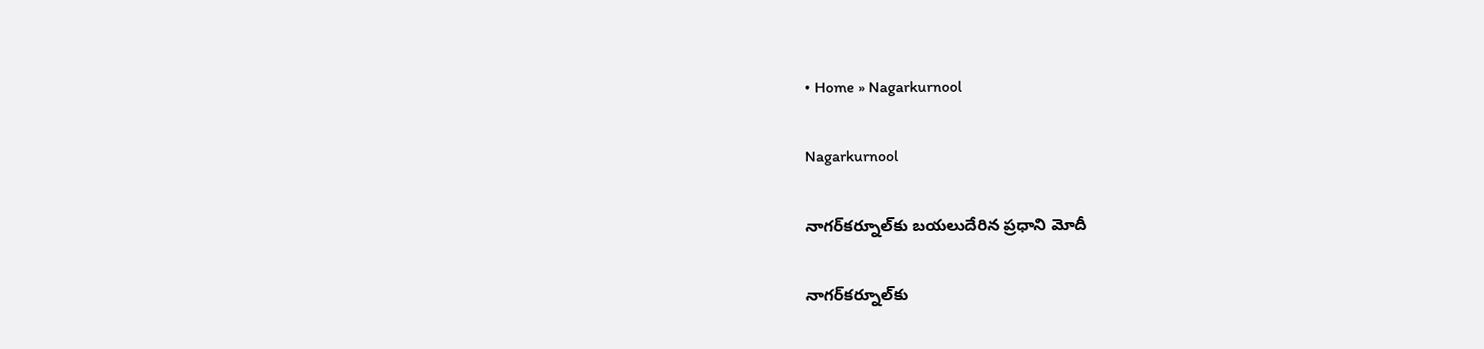• Home » Nagarkurnool

Nagarkurnool

నాగర్‌కర్నూల్‌కు బయలుదేరిన ప్రధాని మోదీ

నాగర్‌కర్నూల్‌కు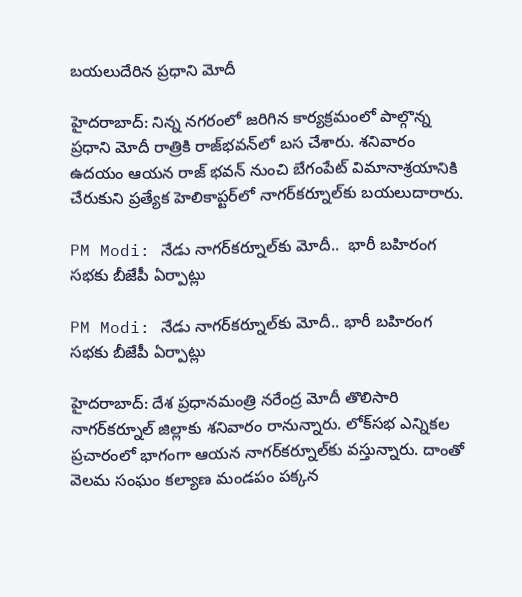బయలుదేరిన ప్రధాని మోదీ

హైదరాబాద్: నిన్న నగరంలో జరిగిన కార్యక్రమంలో పాల్గొన్న ప్రధాని మోదీ రాత్రికి రాజ్‌భవన్‌లో బస చేశారు. శనివారం ఉదయం ఆయన రాజ్ భవన్ నుంచి బేగంపేట్ విమానాశ్రయానికి చేరుకుని ప్రత్యేక హెలికాప్టర్‌లో నాగర్‌కర్నూల్‌కు బయలుదారారు.

PM Modi: నేడు నాగర్‌కర్నూల్‌కు మోదీ..  భారీ బహిరంగ సభకు బీజేపీ ఏర్పాట్లు

PM Modi: నేడు నాగర్‌కర్నూల్‌కు మోదీ.. భారీ బహిరంగ సభకు బీజేపీ ఏర్పాట్లు

హైదరాబాద్: దేశ ప్రధానమంత్రి నరేంద్ర మోదీ తొలిసారి నాగర్‌కర్నూల్‌ జిల్లాకు శనివారం రానున్నారు. లోక్‌సభ ఎన్నికల ప్రచారంలో భాగంగా ఆయన నాగర్‌కర్నూల్‌కు వస్తున్నారు. దాంతో వెలమ సంఘం కల్యాణ మండపం పక్కన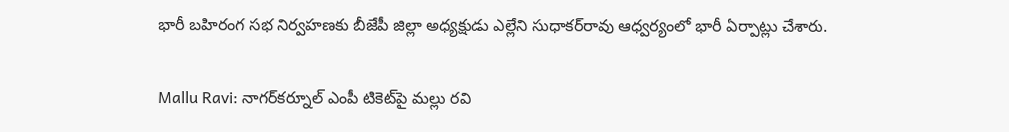భారీ బహిరంగ సభ నిర్వహణకు బీజేపీ జిల్లా అధ్యక్షుడు ఎల్లేని సుధాకర్‌రావు ఆధ్వర్యంలో భారీ ఏర్పాట్లు చేశారు.

Mallu Ravi: నాగర్‌‌కర్నూల్ ఎంపీ టికెట్‌పై మల్లు రవి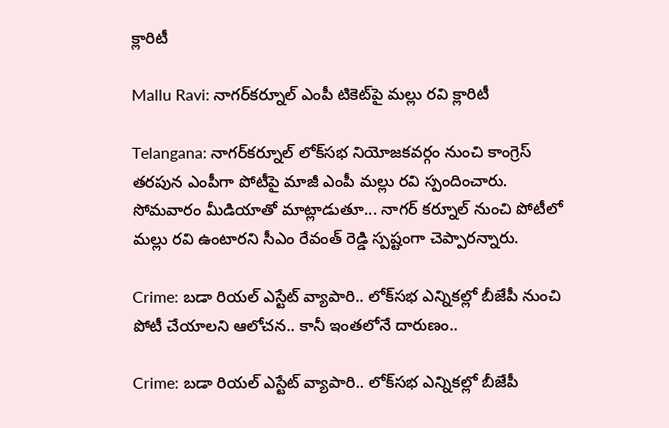క్లారిటీ

Mallu Ravi: నాగర్‌‌కర్నూల్ ఎంపీ టికెట్‌పై మల్లు రవి క్లారిటీ

Telangana: నాగర్‌కర్నూల్ లోక్‌సభ నియోజకవర్గం నుంచి కాంగ్రెస్‌ తరపున ఎంపీగా పోటీపై మాజీ ఎంపీ మల్లు రవి స్పందించారు. సోమవారం మీడియాతో మాట్లాడుతూ... నాగర్ కర్నూల్ నుంచి పోటీలో మల్లు రవి ఉంటారని సీఎం రేవంత్ రెడ్డి స్పష్టంగా చెప్పారన్నారు.

Crime: బడా రియల్ ఎస్టేట్ వ్యాపారి.. లోక్‌సభ ఎన్నికల్లో బీజేపీ నుంచి పోటీ చేయాలని ఆలోచన.. కానీ ఇంతలోనే దారుణం..

Crime: బడా రియల్ ఎస్టేట్ వ్యాపారి.. లోక్‌సభ ఎన్నికల్లో బీజేపీ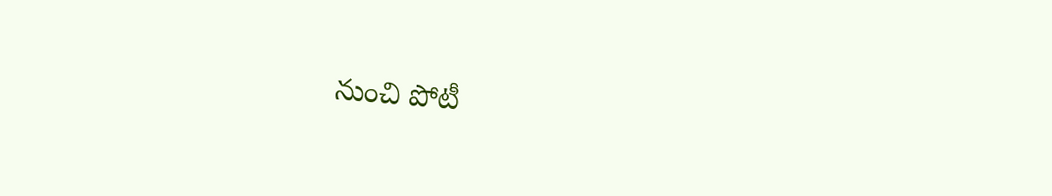నుంచి పోటీ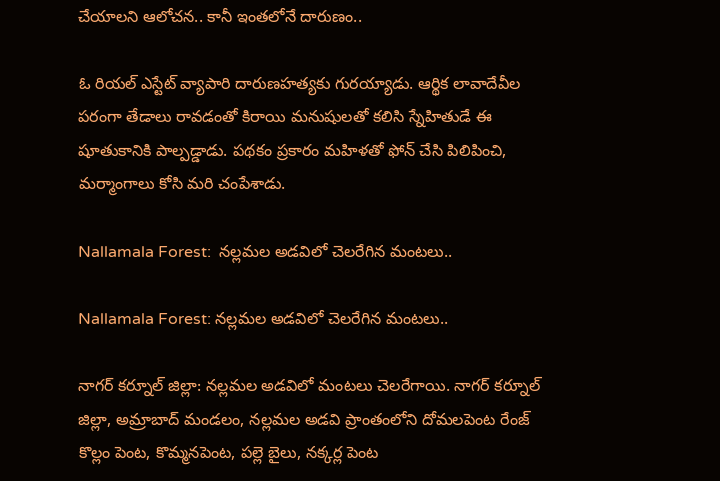చేయాలని ఆలోచన.. కానీ ఇంతలోనే దారుణం..

ఓ రియల్ ఎస్టేట్ వ్యాపారి దారుణహత్యకు గురయ్యాడు. ఆర్థిక లావాదేవీల పరంగా తేడాలు రావడంతో కిరాయి మనుషులతో కలిసి స్నేహితుడే ఈ షూతుకానికి పాల్పడ్డాడు. పథకం ప్రకారం మహిళతో ఫోన్ చేసి పిలిపించి, మర్మాంగాలు కోసి మరి చంపేశాడు.

Nallamala Forest:  నల్లమల అడవిలో చెలరేగిన మంటలు..

Nallamala Forest: నల్లమల అడవిలో చెలరేగిన మంటలు..

నాగర్ కర్నూల్ జిల్లా: నల్లమల అడవిలో మంటలు చెలరేగాయి. నాగర్ కర్నూల్ జిల్లా, అమ్రాబాద్ మండలం, నల్లమల అడవి ప్రాంతంలోని దోమలపెంట రేంజ్ కొల్లం పెంట, కొమ్మనపెంట, పల్లె బైలు, నక్కర్ల పెంట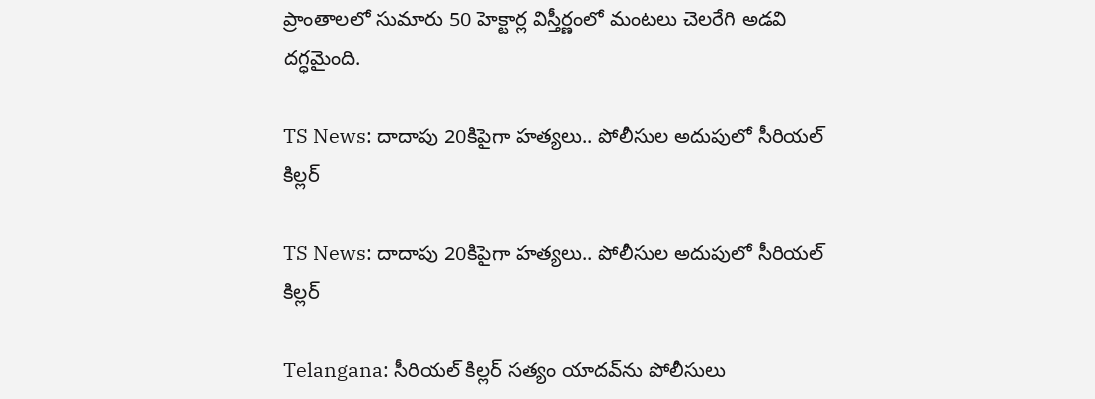ప్రాంతాలలో సుమారు 50 హెక్టార్ల విస్తీర్ణంలో మంటలు చెలరేగి అడవి దగ్ధమైంది.

TS News: దాదాపు 20కిపైగా హత్యలు.. పోలీసుల అదుపులో సీరియల్ కిల్లర్

TS News: దాదాపు 20కిపైగా హత్యలు.. పోలీసుల అదుపులో సీరియల్ కిల్లర్

Telangana: సీరియల్ కిల్లర్ సత్యం యాదవ్‌ను పోలీసులు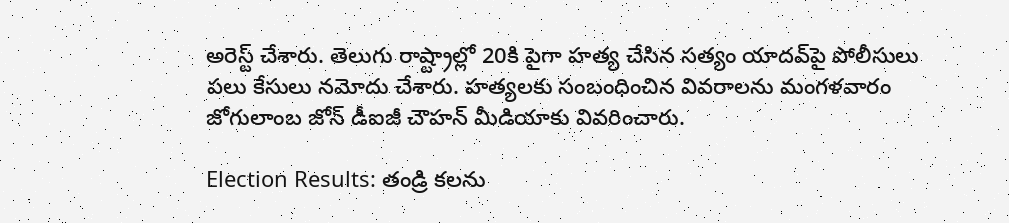అరెస్ట్ చేశారు. తెలుగు రాష్ట్రాల్లో 20కి పైగా హత్య చేసిన సత్యం యాదవ్‌పై పోలీసులు పలు కేసులు నమోదు చేశారు. హత్యలకు సంబంధించిన వివరాలను మంగళవారం జోగులాంబ జోన్ డీఐజీ చౌహన్ మీడియాకు వివరించారు.

Election Results: తండ్రి కలను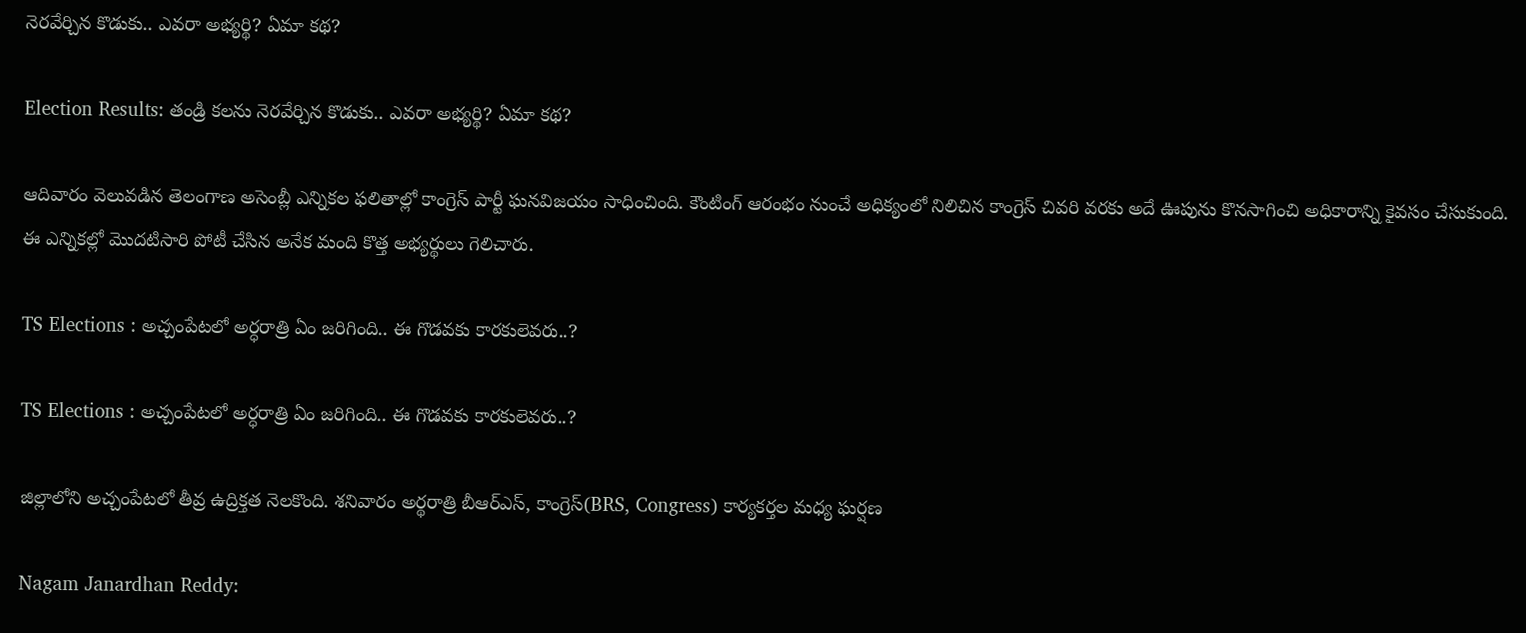నెరవేర్చిన కొడుకు.. ఎవరా అభ్యర్థి? ఏమా కథ?

Election Results: తండ్రి కలను నెరవేర్చిన కొడుకు.. ఎవరా అభ్యర్థి? ఏమా కథ?

ఆదివారం వెలువడిన తెలంగాణ అసెంబ్లీ ఎన్నికల ఫలితాల్లో కాంగ్రెస్ పార్టీ ఘనవిజయం సాధించింది. కౌంటింగ్ ఆరంభం నుంచే అధిక్యంలో నిలిచిన కాంగ్రెస్ చివరి వరకు అదే ఊపును కొనసాగించి అధికారాన్ని కైవసం చేసుకుంది. ఈ ఎన్నికల్లో మొదటిసారి పోటీ చేసిన అనేక మంది కొత్త అభ్యర్థులు గెలిచారు.

TS Elections : అచ్చంపేటలో అర్ధరాత్రి ఏం జరిగింది.. ఈ గొడవకు కారకులెవరు..?

TS Elections : అచ్చంపేటలో అర్ధరాత్రి ఏం జరిగింది.. ఈ గొడవకు కారకులెవరు..?

జిల్లాలోని అచ్చంపేటలో తీవ్ర ఉద్రిక్తత నెలకొంది. శనివారం అర్థరాత్రి బీఆర్ఎస్, కాంగ్రెస్‌(BRS, Congress) కార్యకర్తల మధ్య ఘర్షణ

Nagam Janardhan Reddy: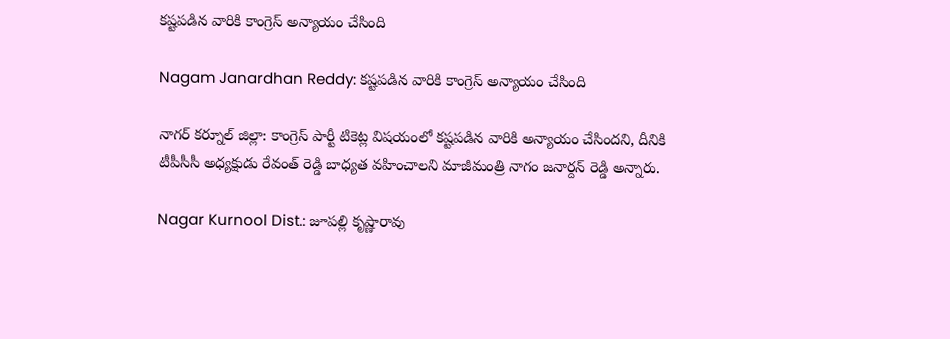కష్టపడిన వారికి కాంగ్రెస్ అన్యాయం చేసింది

Nagam Janardhan Reddy: కష్టపడిన వారికి కాంగ్రెస్ అన్యాయం చేసింది

నాగర్ కర్నూల్ జిల్లా: కాంగ్రెస్ పార్టీ టికెట్ల విషయంలో కష్టపడిన వారికి అన్యాయం చేసిందని, దీనికి టీపీసీసీ అధ్యక్షుడు రేవంత్ రెడ్డి బాధ్యత వహించాలని మాజీమంత్రి నాగం జనార్దన్ రెడ్డి అన్నారు.

Nagar Kurnool Dist.: జూపల్లి కృష్ణారావు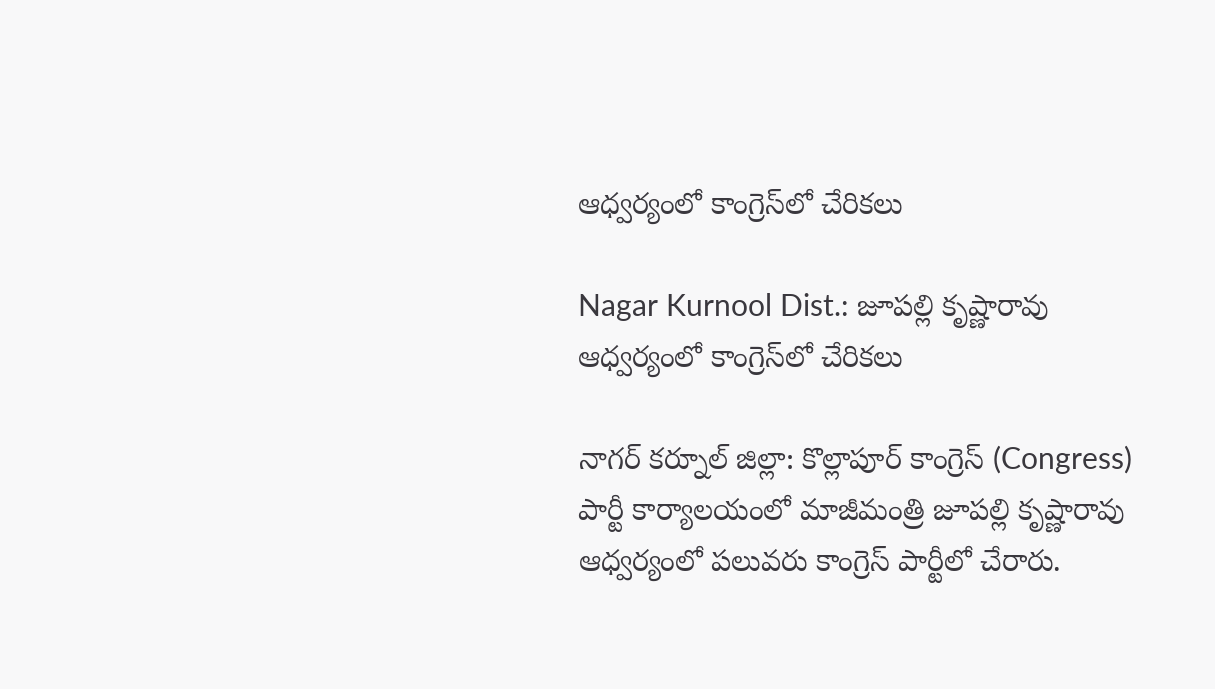ఆధ్వర్యంలో కాంగ్రెస్‌లో చేరికలు

Nagar Kurnool Dist.: జూపల్లి కృష్ణారావు ఆధ్వర్యంలో కాంగ్రెస్‌లో చేరికలు

నాగర్ కర్నూల్ జిల్లా: కొల్లాపూర్ కాంగ్రెస్ (Congress) పార్టీ కార్యాలయంలో మాజీమంత్రి జూపల్లి కృష్ణారావు ఆధ్వర్యంలో పలువరు కాంగ్రెస్ పార్టీలో చేరారు.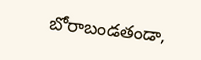బోరాబండతండా,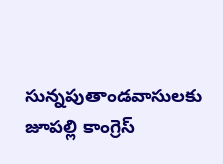సున్నపుతాండవాసులకు జూపల్లి కాంగ్రెస్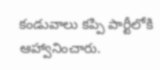కండువాలు కప్పి పార్టీలోకి ఆహ్వానించారు.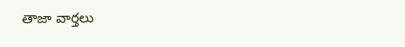తాజా వార్తలు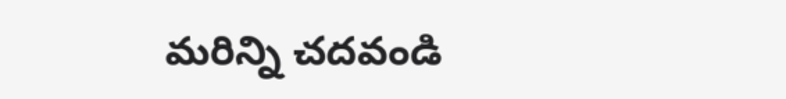మరిన్ని చదవండి